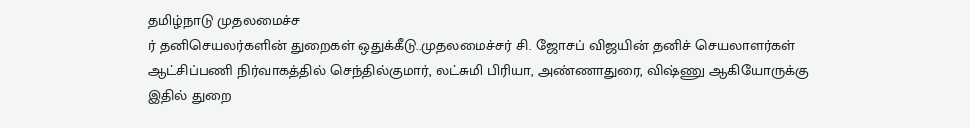தமிழ்நாடு முதலமைச்ச
ர் தனிசெயலர்களின் துறைகள் ஒதுக்கீடு..முதலமைச்சர் சி. ஜோசப் விஜயின் தனிச் செயலாளர்கள் ஆட்சிப்பணி நிர்வாகத்தில் செந்தில்குமார், லட்சுமி பிரியா, அண்ணாதுரை, விஷ்ணு ஆகியோருக்கு
இதில் துறை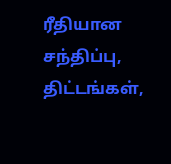ரீதியான சந்திப்பு, திட்டங்கள்,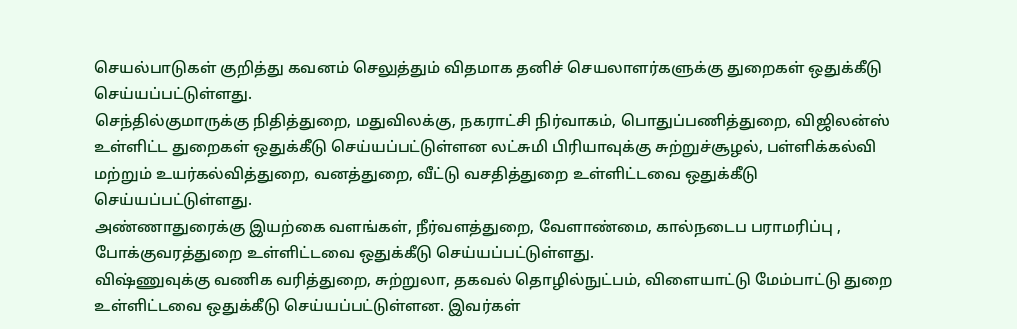செயல்பாடுகள் குறித்து கவனம் செலுத்தும் விதமாக தனிச் செயலாளர்களுக்கு துறைகள் ஒதுக்கீடு செய்யப்பட்டுள்ளது.
செந்தில்குமாருக்கு நிதித்துறை, மதுவிலக்கு, நகராட்சி நிர்வாகம், பொதுப்பணித்துறை, விஜிலன்ஸ் உள்ளிட்ட துறைகள் ஒதுக்கீடு செய்யப்பட்டுள்ளன லட்சுமி பிரியாவுக்கு சுற்றுச்சூழல், பள்ளிக்கல்வி மற்றும் உயர்கல்வித்துறை, வனத்துறை, வீட்டு வசதித்துறை உள்ளிட்டவை ஒதுக்கீடு செய்யப்பட்டுள்ளது.
அண்ணாதுரைக்கு இயற்கை வளங்கள், நீர்வளத்துறை, வேளாண்மை, கால்நடைப பராமரிப்பு , போக்குவரத்துறை உள்ளிட்டவை ஒதுக்கீடு செய்யப்பட்டுள்ளது.
விஷ்ணுவுக்கு வணிக வரித்துறை, சுற்றுலா, தகவல் தொழில்நுட்பம், விளையாட்டு மேம்பாட்டு துறை உள்ளிட்டவை ஒதுக்கீடு செய்யப்பட்டுள்ளன. இவர்கள்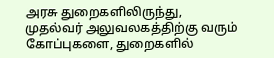அரசு துறைகளிலிருந்து, முதல்வர் அலுவலகத்திற்கு வரும் கோப்புகளை, துறைகளில்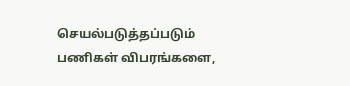செயல்படுத்தப்படும் பணிகள் விபரங்களை,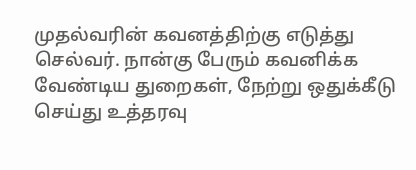முதல்வரின் கவனத்திற்கு எடுத்து செல்வர். நான்கு பேரும் கவனிக்க வேண்டிய துறைகள், நேற்று ஒதுக்கீடு செய்து உத்தரவு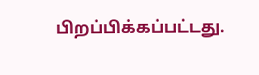பிறப்பிக்கப்பட்டது.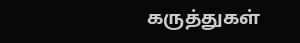கருத்துகள்